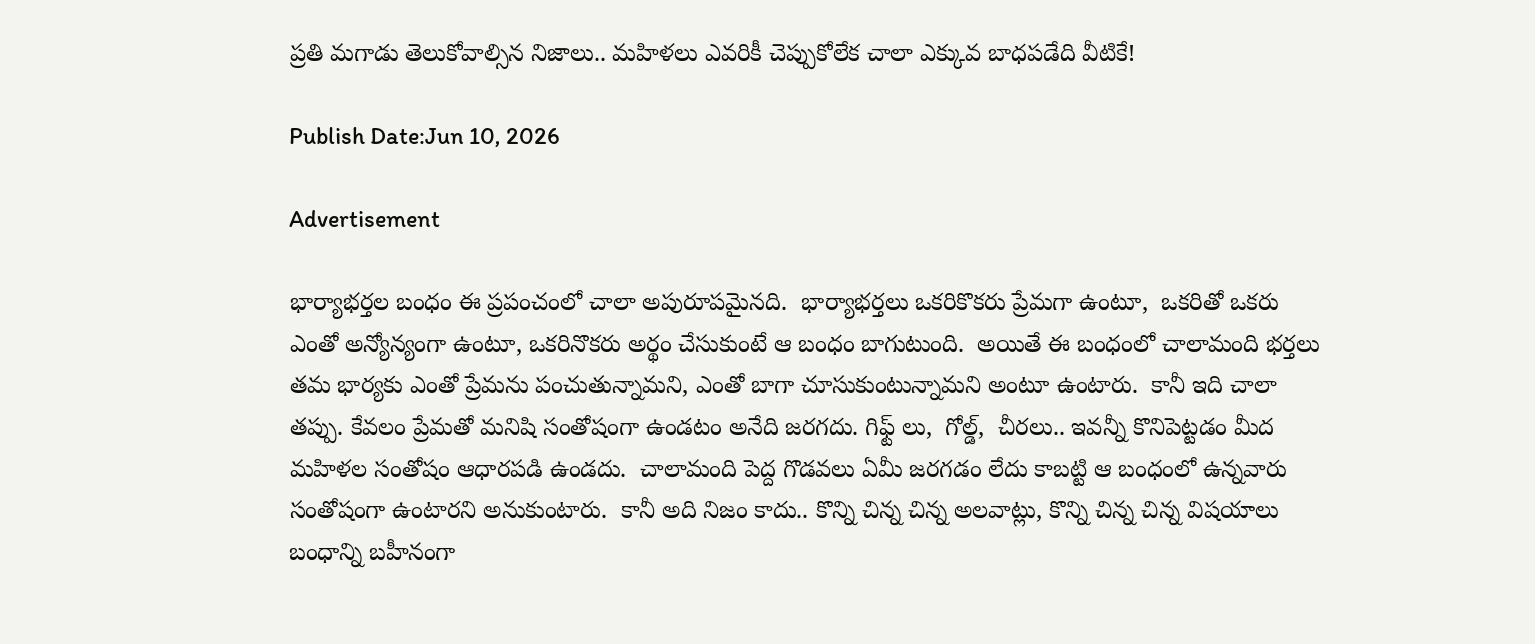ప్రతి మగాడు తెలుకోవాల్సిన నిజాలు.. మహిళలు ఎవరికీ చెప్పుకోలేక చాలా ఎక్కువ బాధపడేది వీటికే!

Publish Date:Jun 10, 2026

Advertisement

భార్యాభర్తల బంధం ఈ ప్రపంచంలో చాలా అపురూపమైనది.  భార్యాభర్తలు ఒకరికొకరు ప్రేమగా ఉంటూ,  ఒకరితో ఒకరు ఎంతో అన్యోన్యంగా ఉంటూ, ఒకరినొకరు అర్థం చేసుకుంటే ఆ బంధం బాగుటుంది.  అయితే ఈ బంధంలో చాలామంది భర్తలు తమ భార్యకు ఎంతో ప్రేమను పంచుతున్నామని, ఎంతో బాగా చూసుకుంటున్నామని అంటూ ఉంటారు.  కానీ ఇది చాలా తప్పు. కేవలం ప్రేమతో మనిషి సంతోషంగా ఉండటం అనేది జరగదు. గిఫ్ట్ లు,  గోల్డ్,  చీరలు.. ఇవన్నీ కొనిపెట్టడం మీద మహిళల సంతోషం ఆధారపడి ఉండదు.  చాలామంది పెద్ద గొడవలు ఏమీ జరగడం లేదు కాబట్టి ఆ బంధంలో ఉన్నవారు సంతోషంగా ఉంటారని అనుకుంటారు.  కానీ అది నిజం కాదు.. కొన్ని చిన్న చిన్న అలవాట్లు, కొన్ని చిన్న చిన్న విషయాలు బంధాన్ని బహీనంగా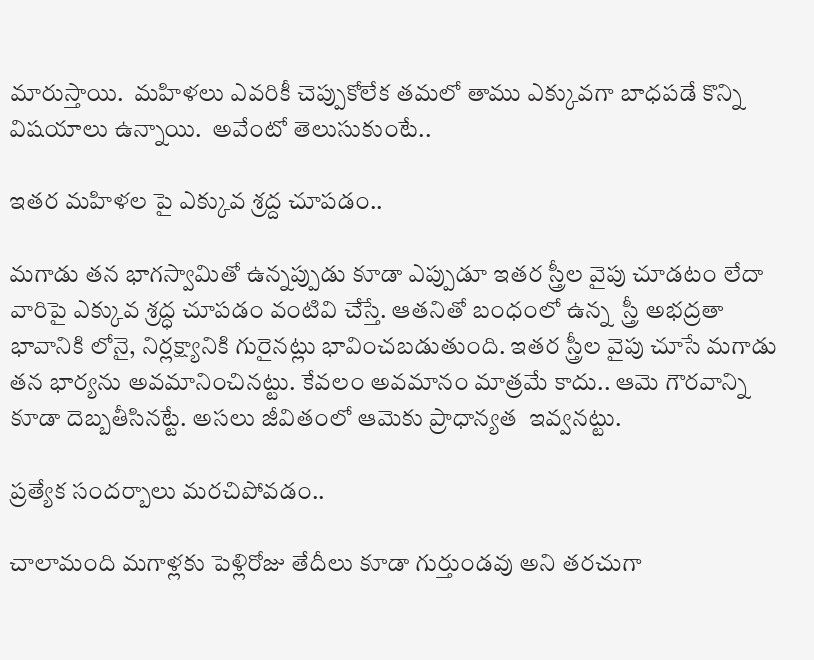మారుస్తాయి.  మహిళలు ఎవరికీ చెప్పుకోలేక తమలో తాము ఎక్కువగా బాధపడే కొన్ని విషయాలు ఉన్నాయి.  అవేంటో తెలుసుకుంటే..

ఇతర మహిళల పై ఎక్కువ శ్రద్ద చూపడం..

మగాడు తన భాగస్వామితో ఉన్నప్పుడు కూడా ఎప్పుడూ ఇతర స్త్రీల వైపు చూడటం లేదా వారిపై ఎక్కువ శ్రద్ధ చూపడం వంటివి చేస్తే. ఆతనితో బంధంలో ఉన్న  స్త్రీ అభద్రతా భావానికి లోనై, నిర్లక్ష్యానికి గురైనట్లు భావించబడుతుంది. ఇతర స్త్రీల వైపు చూసే మగాడు తన భార్యను అవమానించినట్టు. కేవలం అవమానం మాత్రమే కాదు.. ఆమె గౌరవాన్ని కూడా దెబ్బతీసినట్టే. అసలు జీవితంలో ఆమెకు ప్రాధాన్యత  ఇవ్వనట్టు.

ప్రత్యేక సందర్బాలు మరచిపోవడం..

చాలామంది మగాళ్లకు పెళ్లిరోజు తేదీలు కూడా గుర్తుండవు అని తరచుగా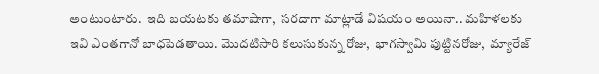అంటుంటారు.  ఇది బయటకు తమాషాగా,  సరదాగా మాట్లాడే విషయం అయినా.. మహిళలకు ఇవి ఎంతగానో బాధపెడతాయి. మొదటిసారి కలుసుకున్న రోజు,  భాగస్వామి పుట్టినరోజు,  మ్యారేజ్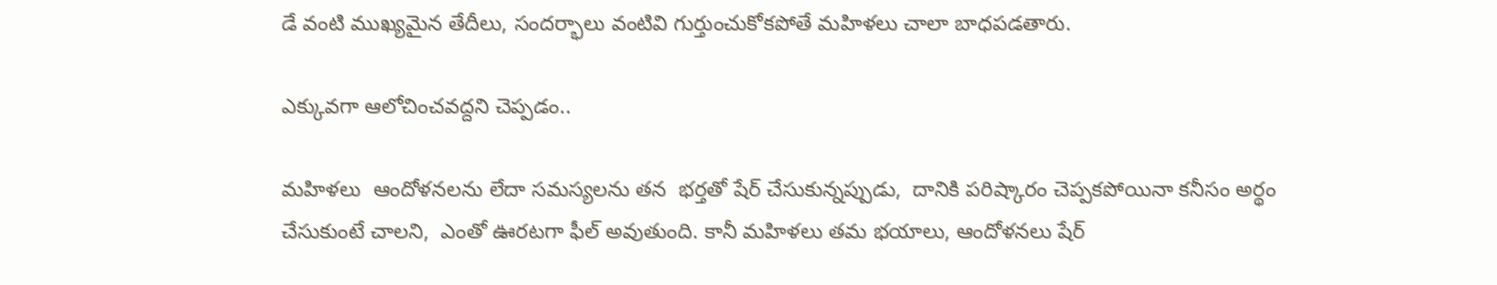డే వంటి ముఖ్యమైన తేదీలు, సందర్భాలు వంటివి గుర్తుంచుకోకపోతే మహిళలు చాలా బాధపడతారు.

ఎక్కువగా ఆలోచించవద్దని చెప్పడం..

మహిళలు  ఆందోళనలను లేదా సమస్యలను తన  భర్తతో షేర్ చేసుకున్నప్పుడు,  దానికి పరిష్కారం చెప్పకపోయినా కనీసం అర్థం చేసుకుంటే చాలని,  ఎంతో ఊరటగా ఫీల్ అవుతుంది. కానీ మహిళలు తమ భయాలు, ఆందోళనలు షేర్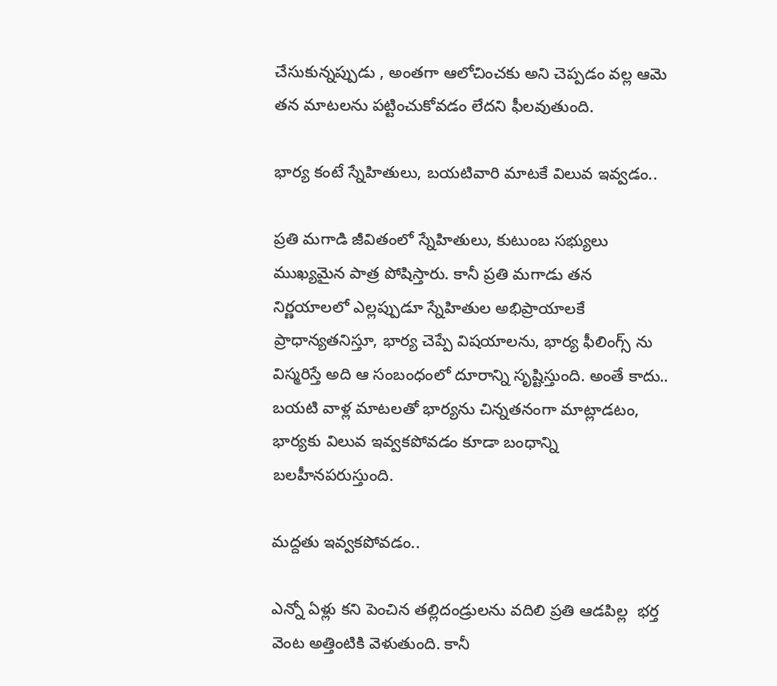చేసుకున్నప్పుడు , అంతగా ఆలోచించకు అని చెప్పడం వల్ల ఆమె తన మాటలను పట్టించుకోవడం లేదని ఫీలవుతుంది.

భార్య కంటే స్నేహితులు, బయటివారి మాటకే విలువ ఇవ్వడం..

ప్రతి మగాడి జీవితంలో స్నేహితులు, కుటుంబ సభ్యులు ముఖ్యమైన పాత్ర పోషిస్తారు. కానీ ప్రతి మగాడు తన నిర్ణయాలలో ఎల్లప్పుడూ స్నేహితుల అభిప్రాయాలకే ప్రాధాన్యతనిస్తూ, భార్య చెప్పే విషయాలను, భార్య ఫీలింగ్స్ ను విస్మరిస్తే అది ఆ సంబంధంలో దూరాన్ని సృష్టిస్తుంది. అంతే కాదు.. బయటి వాళ్ల మాటలతో భార్యను చిన్నతనంగా మాట్లాడటం,  భార్యకు విలువ ఇవ్వకపోవడం కూడా బంధాన్ని బలహీనపరుస్తుంది.

మద్దతు ఇవ్వకపోవడం..

ఎన్నో ఏళ్లు కని పెంచిన తల్లిదండ్రులను వదిలి ప్రతి ఆడపిల్ల  భర్త వెంట అత్తింటికి వెళుతుంది. కానీ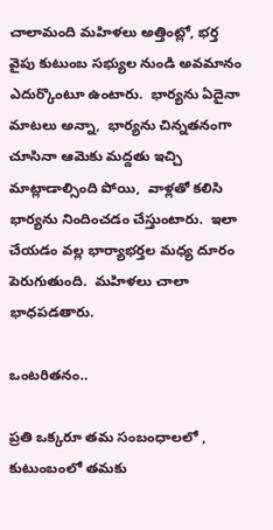చాలామంది మహిళలు అత్తింట్లో, భర్త వైపు కుటుంబ సభ్యుల నుండి అవమానం ఎదుర్కొంటూ ఉంటారు.  భార్యను ఏదైనా మాటలు అన్నా,  భార్యను చిన్నతనంగా చూసినా ఆమెకు మద్దతు ఇచ్చి మాట్లాడాల్సింది పోయి,  వాళ్లతో కలిసి భార్యను నిందించడం చేస్తుంటారు.  ఇలా చేయడం వల్ల భార్యాభర్తల మధ్య దూరం పెరుగుతుంది.  మహిళలు చాలా భాధపడతారు.

ఒంటరితనం..

ప్రతి ఒక్కరూ తమ సంబంధాలలో , కుటుంబంలో తమకు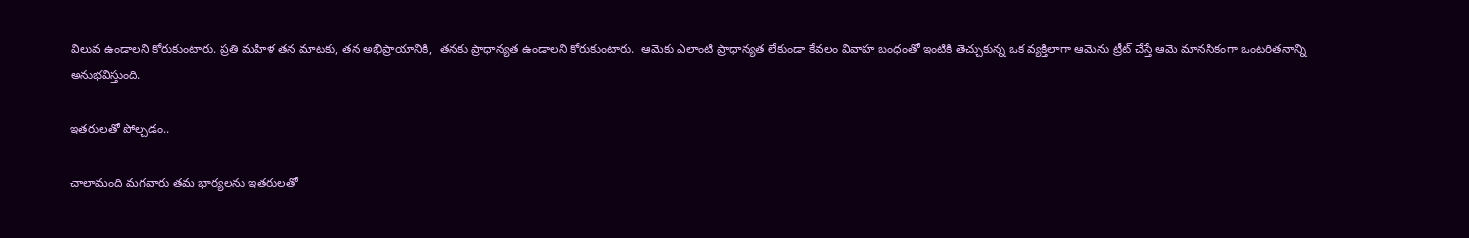విలువ ఉండాలని కోరుకుంటారు. ప్రతి మహిళ తన మాటకు, తన అభిప్రాయానికి,  తనకు ప్రాధాన్యత ఉండాలని కోరుకుంటారు.  ఆమెకు ఎలాంటి ప్రాధాన్యత లేకుండా కేవలం వివాహ బంధంతో ఇంటికి తెచ్చుకున్న ఒక వ్యక్తిలాగా ఆమెను ట్రీట్ చేస్తే ఆమె మానసికంగా ఒంటరితనాన్ని అనుభవిస్తుంది.

ఇతరులతో పోల్చడం..

చాలామంది మగవారు తమ భార్యలను ఇతరులతో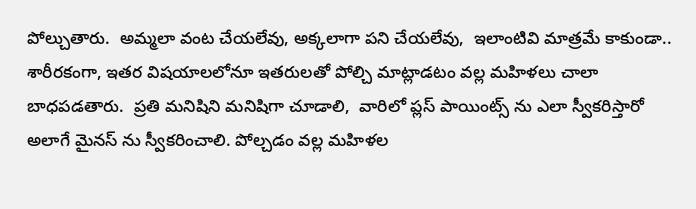పోల్చుతారు.  అమ్మలా వంట చేయలేవు, అక్కలాగా పని చేయలేవు,  ఇలాంటివి మాత్రమే కాకుండా.. శారీరకంగా, ఇతర విషయాలలోనూ ఇతరులతో పోల్చి మాట్లాడటం వల్ల మహిళలు చాలా బాధపడతారు.  ప్రతి మనిషిని మనిషిగా చూడాలి,  వారిలో ప్లస్ పాయింట్స్ ను ఎలా స్వీకరిస్తారో అలాగే మైనస్ ను స్వీకరించాలి. పోల్చడం వల్ల మహిళల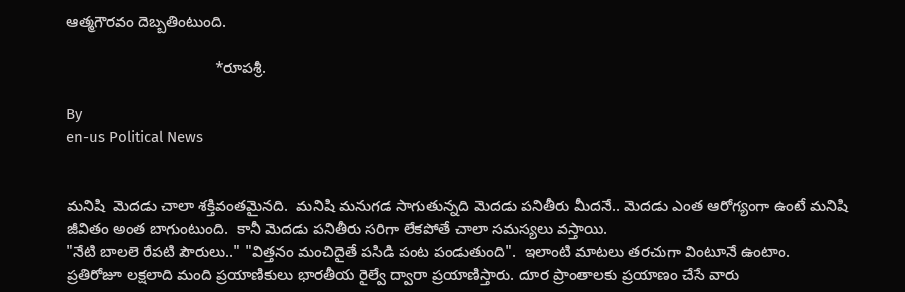ఆత్మగౌరవం దెబ్బతింటుంది.

                                   *రూపశ్రీ.

By
en-us Political News


మనిషి  మెదడు చాలా శక్తివంతమైనది.  మనిషి మనుగడ సాగుతున్నది మెదడు పనితీరు మీదనే.. మెదడు ఎంత ఆరోగ్యంగా ఉంటే మనిషి జీవితం అంత బాగుంటుంది.  కానీ మెదడు పనితీరు సరిగా లేకపోతే చాలా సమస్యలు వస్తాయి.
"నేటి బాలలె రేపటి పౌరులు.." "విత్తనం మంచిదైతే పసిడి పంట పండుతుంది".  ఇలాంటి మాటలు తరచుగా వింటూనే ఉంటాం.
ప్రతిరోజూ లక్షలాది మంది ప్రయాణికులు భారతీయ రైల్వే ద్వారా ప్రయాణిస్తారు. దూర ప్రాంతాలకు ప్రయాణం చేసే వారు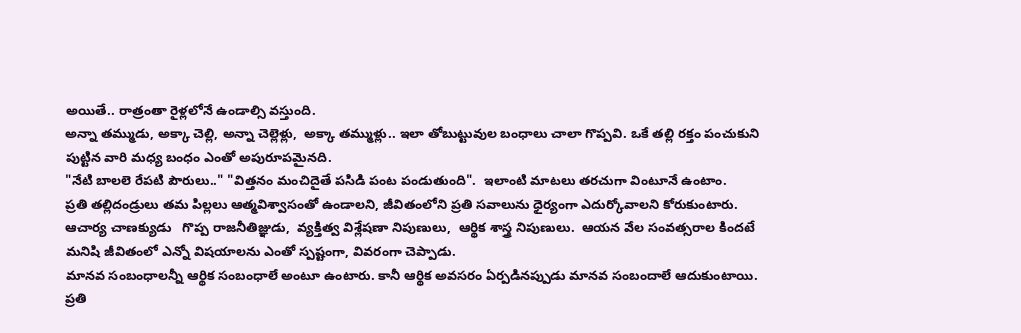అయితే.. రాత్రంతా రైళ్లలోనే ఉండాల్సి వస్తుంది.
అన్నా తమ్ముడు, అక్కా చెల్లి, అన్నా చెల్లెళ్లు,  అక్కా తమ్ముళ్లు.. ఇలా తోబుట్టువుల బంధాలు చాలా గొప్పవి. ఒకే తల్లి రక్తం పంచుకుని పుట్టిన వారి మధ్య బంధం ఎంతో అపురూపమైనది.
"నేటి బాలలె రేపటి పౌరులు.." "విత్తనం మంచిదైతే పసిడి పంట పండుతుంది".  ఇలాంటి మాటలు తరచుగా వింటూనే ఉంటాం.
ప్రతి తల్లిదండ్రులు తమ పిల్లలు ఆత్మవిశ్వాసంతో ఉండాలని, జీవితంలోని ప్రతి సవాలును ధైర్యంగా ఎదుర్కోవాలని కోరుకుంటారు.
ఆచార్య చాణక్యుడు   గొప్ప రాజనీతిజ్ఞుడు,  వ్యక్తిత్వ విశ్లేషణా నిపుణులు,  ఆర్థిక శాస్త్ర నిపుణులు.  ఆయన వేల సంవత్సరాల కిందటే మనిషి జీవితంలో ఎన్నో విషయాలను ఎంతో స్పష్టంగా, వివరంగా చెప్పాడు.
మానవ సంబంధాలన్నీ ఆర్థిక సంబంధాలే అంటూ ఉంటారు. కానీ ఆర్థిక అవసరం ఏర్పడినప్పుడు మానవ సంబందాలే ఆదుకుంటాయి.
ప్రతి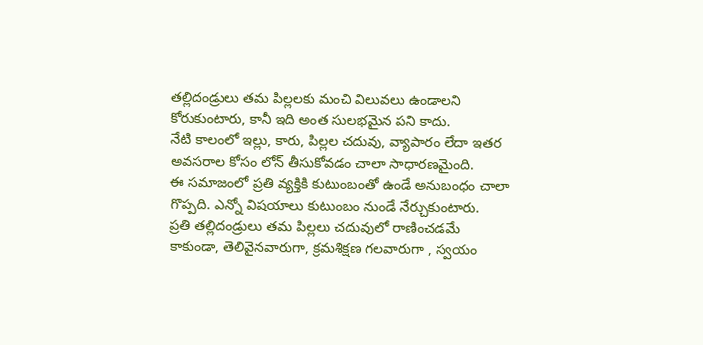తల్లిదండ్రులు తమ పిల్లలకు మంచి విలువలు ఉండాలని కోరుకుంటారు, కానీ ఇది అంత సులభమైన పని కాదు.
నేటి కాలంలో ఇల్లు, కారు, పిల్లల చదువు, వ్యాపారం లేదా ఇతర అవసరాల కోసం లోన్ తీసుకోవడం చాలా సాధారణమైంది.
ఈ సమాజంలో ప్రతి వ్యక్తికి కుటుంబంతో ఉండే అనుబంధం చాలా గొప్పది. ఎన్నో విషయాలు కుటుంబం నుండే నేర్చుకుంటారు.
ప్రతి తల్లిదండ్రులు తమ పిల్లలు చదువులో రాణించడమే కాకుండా, తెలివైనవారుగా, క్రమశిక్షణ గలవారుగా , స్వయం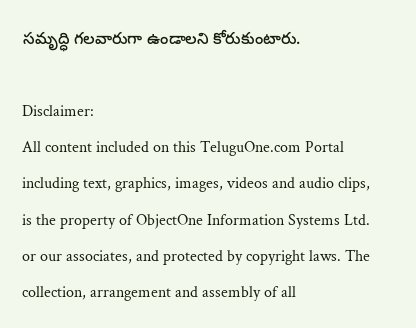సమృద్ధి గలవారుగా ఉండాలని కోరుకుంటారు.

Disclaimer:
All content included on this TeluguOne.com Portal including text, graphics, images, videos and audio clips, is the property of ObjectOne Information Systems Ltd. or our associates, and protected by copyright laws. The collection, arrangement and assembly of all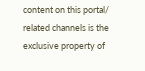content on this portal/ related channels is the exclusive property of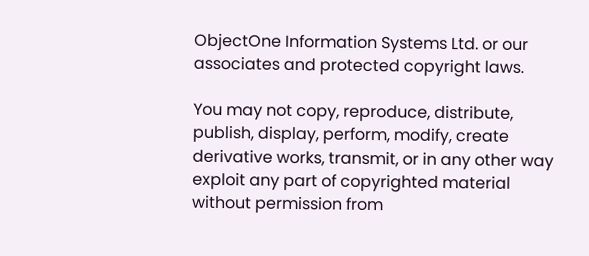ObjectOne Information Systems Ltd. or our associates and protected copyright laws.

You may not copy, reproduce, distribute, publish, display, perform, modify, create derivative works, transmit, or in any other way exploit any part of copyrighted material without permission from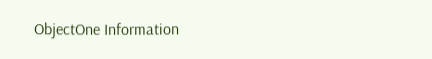ObjectOne Information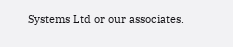Systems Ltd or our associates.